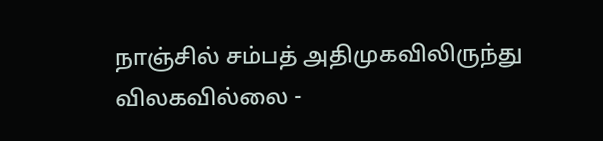நாஞ்சில் சம்பத் அதிமுகவிலிருந்து விலகவில்லை -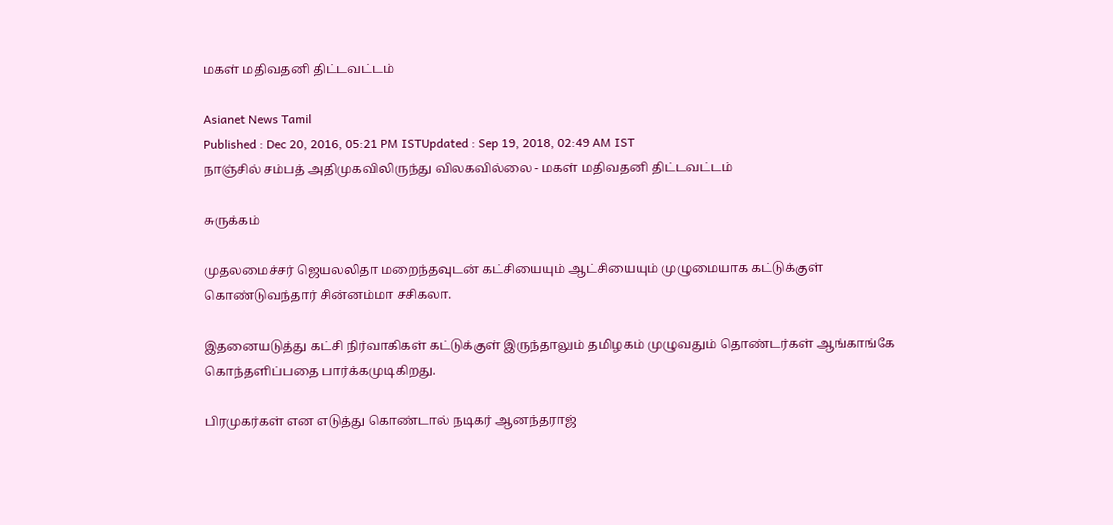மகள் மதிவதனி திட்டவட்டம்

Asianet News Tamil
Published : Dec 20, 2016, 05:21 PM ISTUpdated : Sep 19, 2018, 02:49 AM IST
நாஞ்சில் சம்பத் அதிமுகவிலிருந்து விலகவில்லை - மகள் மதிவதனி திட்டவட்டம்

சுருக்கம்

முதலமைச்சர் ஜெயலலிதா மறைந்தவுடன் கட்சியையும் ஆட்சியையும் முழுமையாக கட்டுக்குள் கொண்டுவந்தார் சின்னம்மா சசிகலா.

இதனையடுத்து கட்சி நிர்வாகிகள் கட்டுக்குள் இருந்தாலும் தமிழகம் முழுவதும் தொண்டர்கள் ஆங்காங்கே கொந்தளிப்பதை பார்க்கமுடிகிறது.

பிரமுகர்கள் என எடுத்து கொண்டால் நடிகர் ஆனந்தராஜ்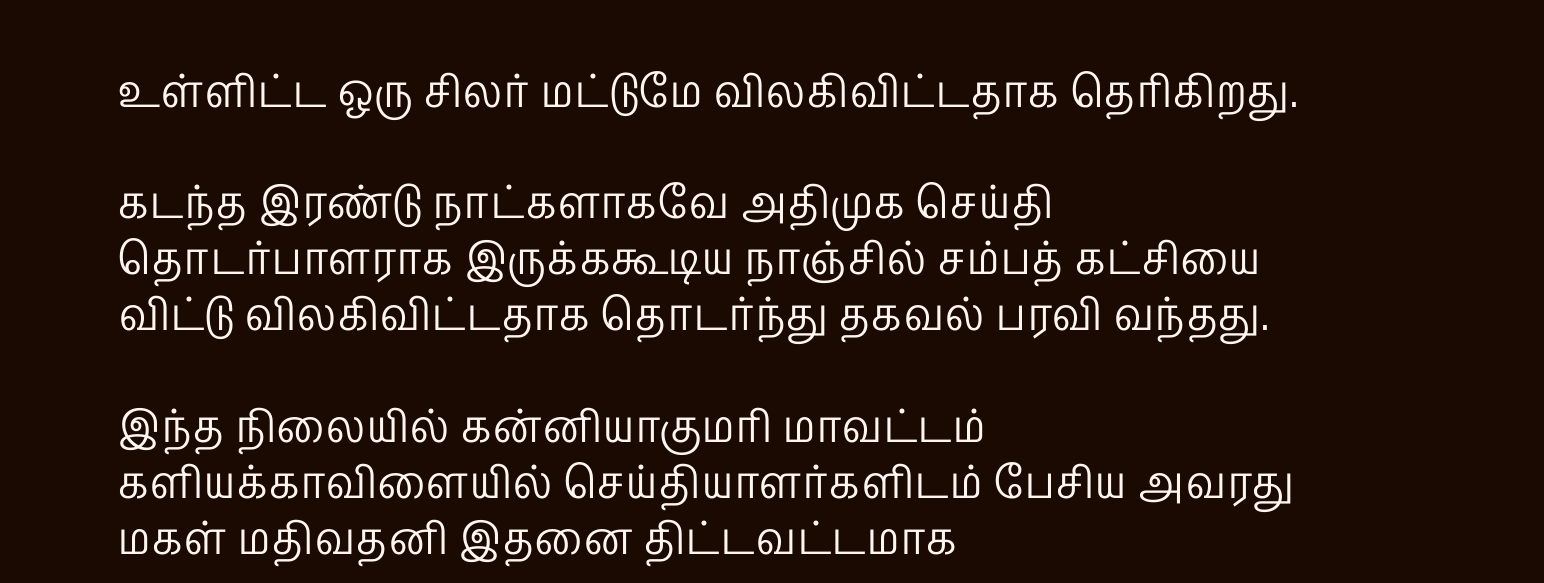உள்ளிட்ட ஒரு சிலர் மட்டுமே விலகிவிட்டதாக தெரிகிறது.

கடந்த இரண்டு நாட்களாகவே அதிமுக செய்தி தொடர்பாளராக இருக்ககூடிய நாஞ்சில் சம்பத் கட்சியை விட்டு விலகிவிட்டதாக தொடர்ந்து தகவல் பரவி வந்தது.

இந்த நிலையில் கன்னியாகுமரி மாவட்டம் களியக்காவிளையில் செய்தியாளர்களிடம் பேசிய அவரது மகள் மதிவதனி இதனை திட்டவட்டமாக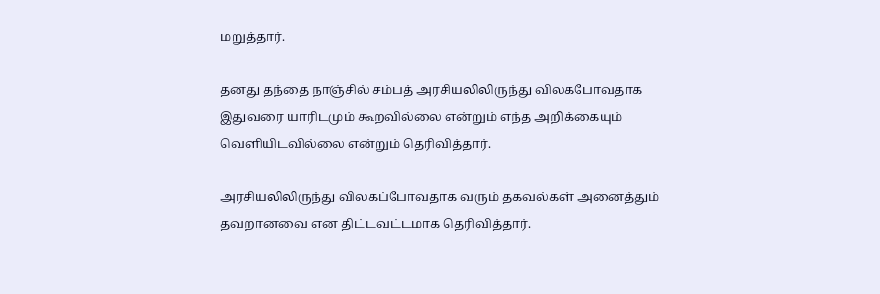மறுத்தார்.

தனது தந்தை நாஞ்சில் சம்பத் அரசியலிலிருந்து விலகபோவதாக இதுவரை யாரிடமும் கூறவில்லை என்றும் எந்த அறிக்கையும் வெளியிடவில்லை என்றும் தெரிவித்தார்.

அரசியலிலிருந்து விலகப்போவதாக வரும் தகவல்கள் அனைத்தும் தவறானவை என திட்டவட்டமாக தெரிவித்தார்.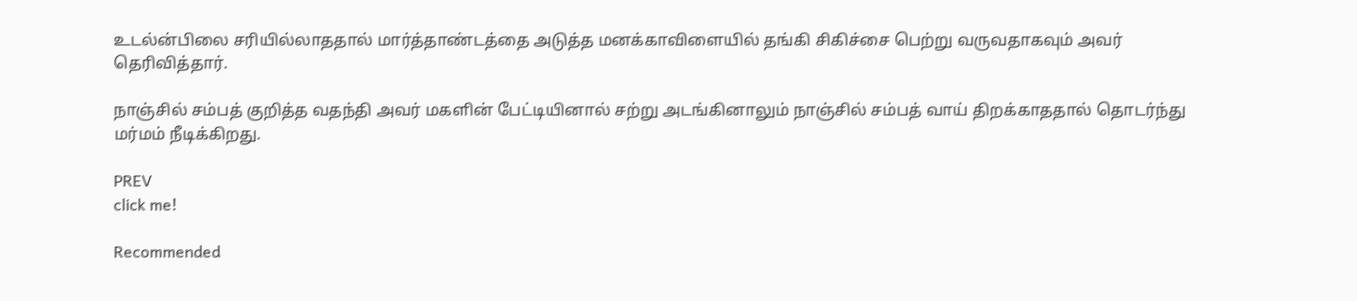உடல்ன்பிலை சரியில்லாததால் மார்த்தாண்டத்தை அடுத்த மனக்காவிளையில் தங்கி சிகிச்சை பெற்று வருவதாகவும் அவர் தெரிவித்தார்.

நாஞ்சில் சம்பத் குறித்த வதந்தி அவர் மகளின் பேட்டியினால் சற்று அடங்கினாலும் நாஞ்சில் சம்பத் வாய் திறக்காததால் தொடர்ந்து மர்மம் நீடிக்கிறது.

PREV
click me!

Recommended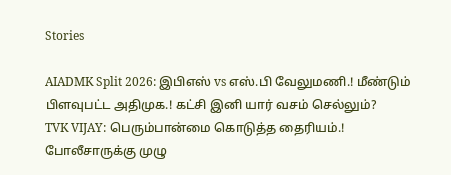Stories

AIADMK Split 2026: இபிஎஸ் vs எஸ்.பி வேலுமணி.! மீண்டும் பிளவுபட்ட அதிமுக.! கட்சி இனி யார் வசம் செல்லும்?
TVK VIJAY: பெரும்பான்மை கொடுத்த தைரியம்.! போலீசாருக்கு முழு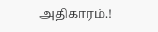அதிகாரம்.!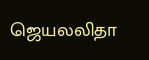ஜெயலலிதா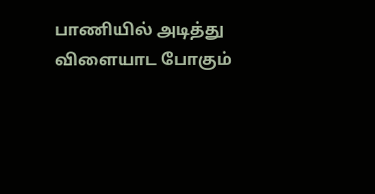பாணியில் அடித்து விளையாட போகும்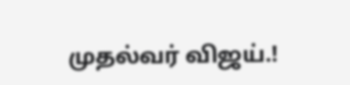முதல்வர் விஜய்.!